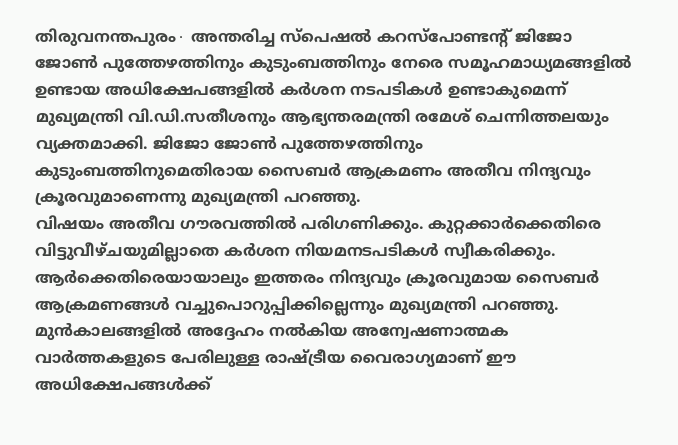തിരുവനന്തപുരം∙ അന്തരിച്ച സ്പെഷൽ കറസ്പോണ്ടന്റ് ജിജോ ജോൺ പുത്തേഴത്തിനും കുടുംബത്തിനും നേരെ സമൂഹമാധ്യമങ്ങളിൽ ഉണ്ടായ അധിക്ഷേപങ്ങളിൽ കർശന നടപടികൾ ഉണ്ടാകുമെന്ന് മുഖ്യമന്ത്രി വി.ഡി.സതീശനും ആഭ്യന്തരമന്ത്രി രമേശ് ചെന്നിത്തലയും വ്യക്തമാക്കി. ജിജോ ജോൺ പുത്തേഴത്തിനും കുടുംബത്തിനുമെതിരായ സൈബർ ആക്രമണം അതീവ നിന്ദ്യവും ക്രൂരവുമാണെന്നു മുഖ്യമന്ത്രി പറഞ്ഞു.
വിഷയം അതീവ ഗൗരവത്തിൽ പരിഗണിക്കും. കുറ്റക്കാർക്കെതിരെ വിട്ടുവീഴ്ചയുമില്ലാതെ കർശന നിയമനടപടികൾ സ്വീകരിക്കും.
ആർക്കെതിരെയായാലും ഇത്തരം നിന്ദ്യവും ക്രൂരവുമായ സൈബർ ആക്രമണങ്ങൾ വച്ചുപൊറുപ്പിക്കില്ലെന്നും മുഖ്യമന്ത്രി പറഞ്ഞു. മുൻകാലങ്ങളിൽ അദ്ദേഹം നൽകിയ അന്വേഷണാത്മക വാർത്തകളുടെ പേരിലുള്ള രാഷ്ട്രീയ വൈരാഗ്യമാണ് ഈ അധിക്ഷേപങ്ങൾക്ക്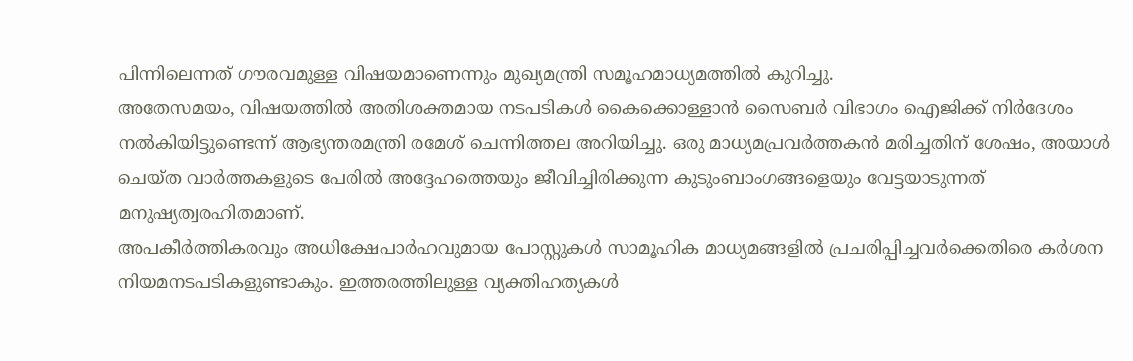പിന്നിലെന്നത് ഗൗരവമുള്ള വിഷയമാണെന്നും മുഖ്യമന്ത്രി സമൂഹമാധ്യമത്തിൽ കുറിച്ചു.
അതേസമയം, വിഷയത്തിൽ അതിശക്തമായ നടപടികൾ കൈക്കൊള്ളാൻ സൈബർ വിഭാഗം ഐജിക്ക് നിർദേശം നൽകിയിട്ടുണ്ടെന്ന് ആഭ്യന്തരമന്ത്രി രമേശ് ചെന്നിത്തല അറിയിച്ചു. ഒരു മാധ്യമപ്രവർത്തകൻ മരിച്ചതിന് ശേഷം, അയാൾ ചെയ്ത വാർത്തകളുടെ പേരിൽ അദ്ദേഹത്തെയും ജീവിച്ചിരിക്കുന്ന കുടുംബാംഗങ്ങളെയും വേട്ടയാടുന്നത് മനുഷ്യത്വരഹിതമാണ്.
അപകീർത്തികരവും അധിക്ഷേപാർഹവുമായ പോസ്റ്റുകൾ സാമൂഹിക മാധ്യമങ്ങളിൽ പ്രചരിപ്പിച്ചവർക്കെതിരെ കർശന നിയമനടപടികളുണ്ടാകും. ഇത്തരത്തിലുള്ള വ്യക്തിഹത്യകൾ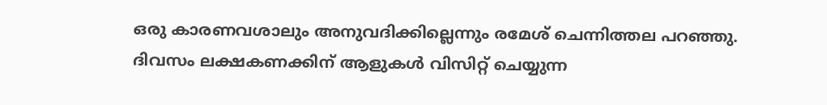ഒരു കാരണവശാലും അനുവദിക്കില്ലെന്നും രമേശ് ചെന്നിത്തല പറഞ്ഞു.
ദിവസം ലക്ഷകണക്കിന് ആളുകൾ വിസിറ്റ് ചെയ്യുന്ന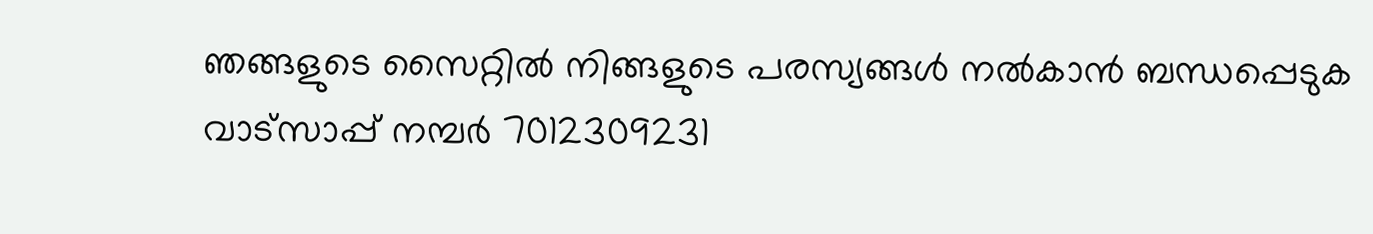ഞങ്ങളുടെ സൈറ്റിൽ നിങ്ങളുടെ പരസ്യങ്ങൾ നൽകാൻ ബന്ധപ്പെടുക വാട്സാപ്പ് നമ്പർ 7012309231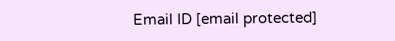Email ID [email protected]